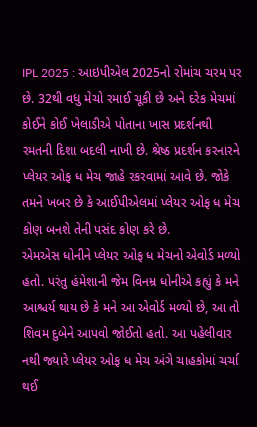IPL 2025 : આઇપીએલ 2025નો રોમાંચ ચરમ પર છે. 32થી વધુ મેચો રમાઈ ચૂકી છે અને દરેક મેચમાં કોઈને કોઈ ખેલાડીએ પોતાના ખાસ પ્રદર્શનથી રમતની દિશા બદલી નાખી છે. શ્રેષ્ઠ પ્રદર્શન કરનારને પ્લેયર ઓફ ધ મેચ જાહે રકરવામાં આવે છે. જોકે તમને ખબર છે કે આઈપીએલમાં પ્લેયર ઓફ ધ મેચ કોણ બનશે તેની પસંદ કોણ કરે છે.
એમએસ ધોનીને પ્લેયર ઓફ ધ મેચનો એવોર્ડ મળ્યો હતો. પરંતુ હંમેશાની જેમ વિનમ્ર ધોનીએ કહ્યું કે મને આશ્ચર્ય થાય છે કે મને આ એવોર્ડ મળ્યો છે, આ તો શિવમ દુબેને આપવો જોઈતો હતો. આ પહેલીવાર નથી જ્યારે પ્લેયર ઓફ ધ મેચ અંગે ચાહકોમાં ચર્ચા થઈ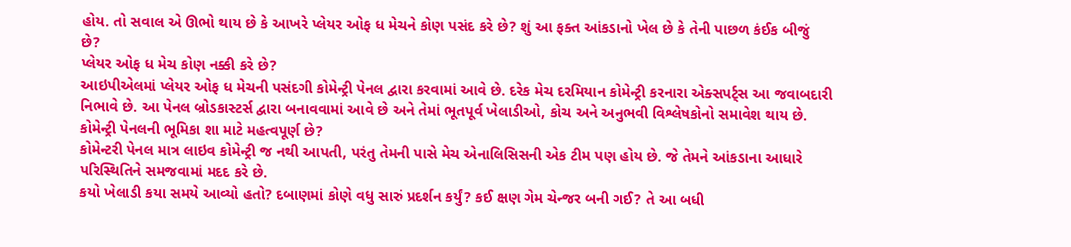હોય. તો સવાલ એ ઊભો થાય છે કે આખરે પ્લેયર ઓફ ધ મેચને કોણ પસંદ કરે છે? શું આ ફક્ત આંકડાનો ખેલ છે કે તેની પાછળ કંઈક બીજું છે?
પ્લેયર ઓફ ધ મેચ કોણ નક્કી કરે છે?
આઇપીએલમાં પ્લેયર ઓફ ધ મેચની પસંદગી કોમેન્ટ્રી પેનલ દ્વારા કરવામાં આવે છે. દરેક મેચ દરમિયાન કોમેન્ટ્રી કરનારા એક્સપર્ટ્સ આ જવાબદારી નિભાવે છે. આ પેનલ બ્રોડકાસ્ટર્સ દ્વારા બનાવવામાં આવે છે અને તેમાં ભૂતપૂર્વ ખેલાડીઓ, કોચ અને અનુભવી વિશ્લેષકોનો સમાવેશ થાય છે.
કોમેન્ટ્રી પેનલની ભૂમિકા શા માટે મહત્વપૂર્ણ છે?
કોમેન્ટરી પેનલ માત્ર લાઇવ કોમેન્ટ્રી જ નથી આપતી, પરંતુ તેમની પાસે મેચ એનાલિસિસની એક ટીમ પણ હોય છે. જે તેમને આંકડાના આધારે પરિસ્થિતિને સમજવામાં મદદ કરે છે.
કયો ખેલાડી કયા સમયે આવ્યો હતો? દબાણમાં કોણે વધુ સારું પ્રદર્શન કર્યું? કઈ ક્ષણ ગેમ ચેન્જર બની ગઈ? તે આ બધી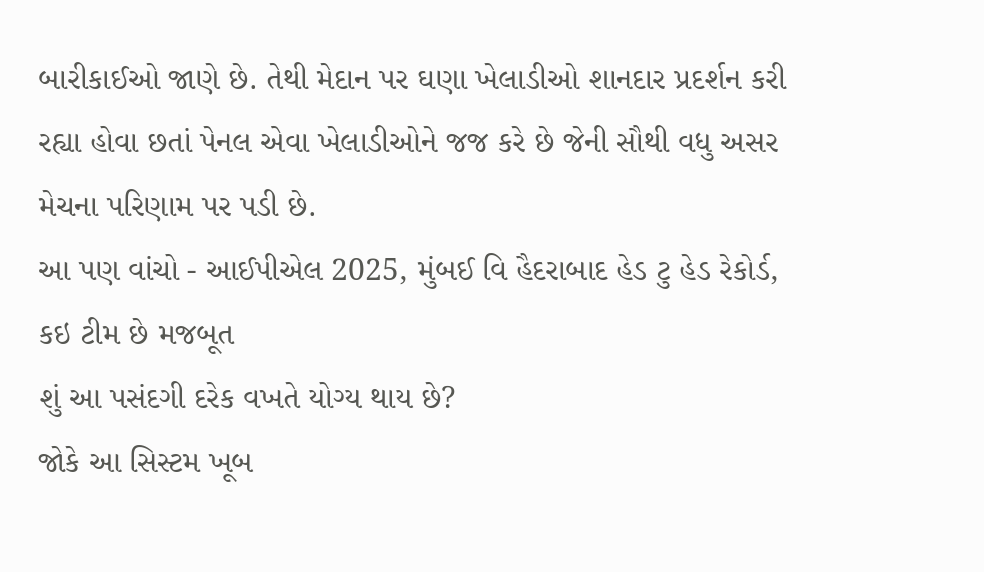બારીકાઈઓ જાણે છે. તેથી મેદાન પર ઘણા ખેલાડીઓ શાનદાર પ્રદર્શન કરી રહ્યા હોવા છતાં પેનલ એવા ખેલાડીઓને જજ કરે છે જેની સૌથી વધુ અસર મેચના પરિણામ પર પડી છે.
આ પણ વાંચો - આઈપીએલ 2025, મુંબઈ વિ હૈદરાબાદ હેડ ટુ હેડ રેકોર્ડ, કઇ ટીમ છે મજબૂત
શું આ પસંદગી દરેક વખતે યોગ્ય થાય છે?
જોકે આ સિસ્ટમ ખૂબ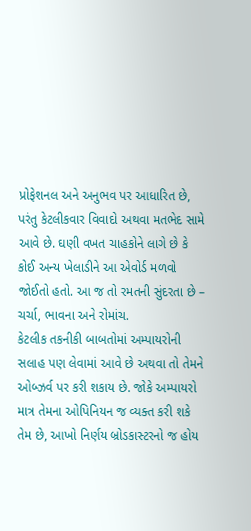પ્રોફેશનલ અને અનુભવ પર આધારિત છે, પરંતુ કેટલીકવાર વિવાદો અથવા મતભેદ સામે આવે છે. ઘણી વખત ચાહકોને લાગે છે કે કોઈ અન્ય ખેલાડીને આ એવોર્ડ મળવો જોઈતો હતો. આ જ તો રમતની સુંદરતા છે – ચર્ચા, ભાવના અને રોમાંચ.
કેટલીક તકનીકી બાબતોમાં અમ્પાયરોની સલાહ પણ લેવામાં આવે છે અથવા તો તેમને ઓબ્ઝર્વ પર કરી શકાય છે. જોકે અમ્પાયરો માત્ર તેમના ઓપિનિયન જ વ્યક્ત કરી શકે તેમ છે, આખો નિર્ણય બ્રોડકાસ્ટરનો જ હોય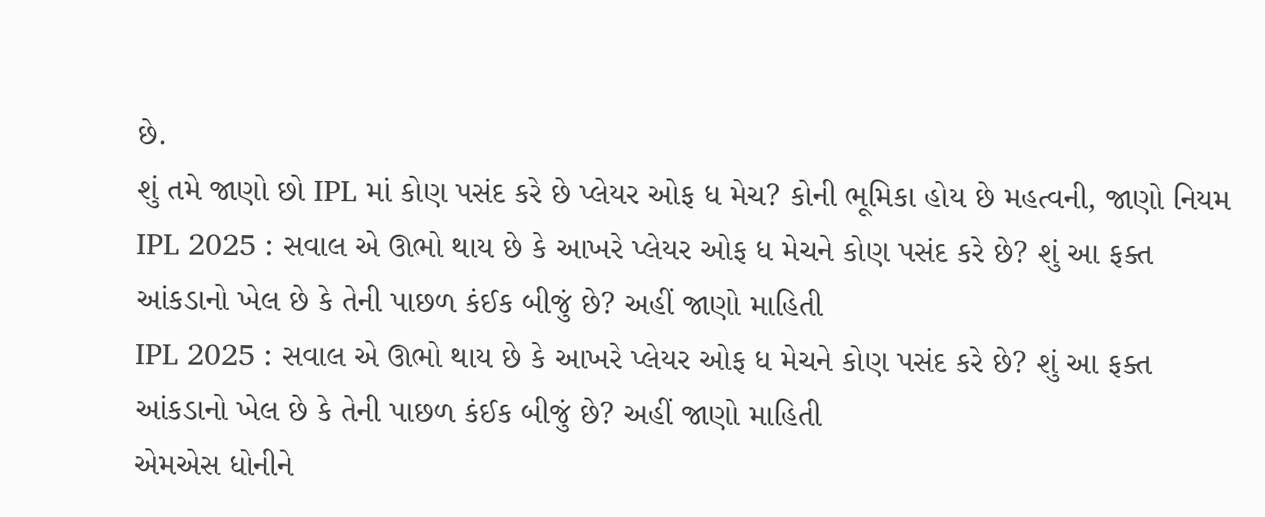છે.
શું તમે જાણો છો IPL માં કોણ પસંદ કરે છે પ્લેયર ઓફ ધ મેચ? કોની ભૂમિકા હોય છે મહત્વની, જાણો નિયમ
IPL 2025 : સવાલ એ ઊભો થાય છે કે આખરે પ્લેયર ઓફ ધ મેચને કોણ પસંદ કરે છે? શું આ ફક્ત આંકડાનો ખેલ છે કે તેની પાછળ કંઈક બીજું છે? અહીં જાણો માહિતી
IPL 2025 : સવાલ એ ઊભો થાય છે કે આખરે પ્લેયર ઓફ ધ મેચને કોણ પસંદ કરે છે? શું આ ફક્ત આંકડાનો ખેલ છે કે તેની પાછળ કંઈક બીજું છે? અહીં જાણો માહિતી
એમએસ ધોનીને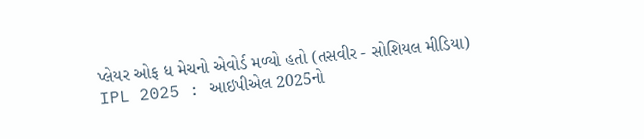પ્લેયર ઓફ ધ મેચનો એવોર્ડ મળ્યો હતો (તસવીર - સોશિયલ મીડિયા)
IPL 2025 : આઇપીએલ 2025નો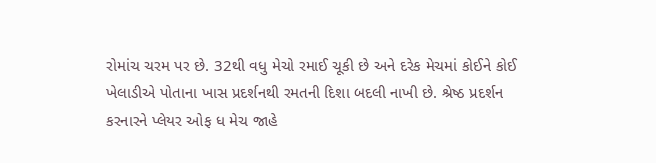રોમાંચ ચરમ પર છે. 32થી વધુ મેચો રમાઈ ચૂકી છે અને દરેક મેચમાં કોઈને કોઈ ખેલાડીએ પોતાના ખાસ પ્રદર્શનથી રમતની દિશા બદલી નાખી છે. શ્રેષ્ઠ પ્રદર્શન કરનારને પ્લેયર ઓફ ધ મેચ જાહે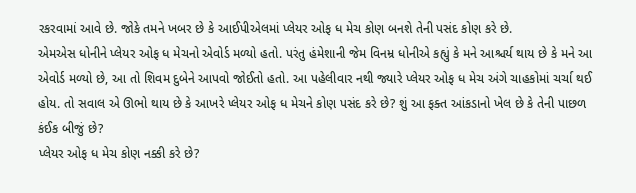રકરવામાં આવે છે. જોકે તમને ખબર છે કે આઈપીએલમાં પ્લેયર ઓફ ધ મેચ કોણ બનશે તેની પસંદ કોણ કરે છે.
એમએસ ધોનીને પ્લેયર ઓફ ધ મેચનો એવોર્ડ મળ્યો હતો. પરંતુ હંમેશાની જેમ વિનમ્ર ધોનીએ કહ્યું કે મને આશ્ચર્ય થાય છે કે મને આ એવોર્ડ મળ્યો છે, આ તો શિવમ દુબેને આપવો જોઈતો હતો. આ પહેલીવાર નથી જ્યારે પ્લેયર ઓફ ધ મેચ અંગે ચાહકોમાં ચર્ચા થઈ હોય. તો સવાલ એ ઊભો થાય છે કે આખરે પ્લેયર ઓફ ધ મેચને કોણ પસંદ કરે છે? શું આ ફક્ત આંકડાનો ખેલ છે કે તેની પાછળ કંઈક બીજું છે?
પ્લેયર ઓફ ધ મેચ કોણ નક્કી કરે છે?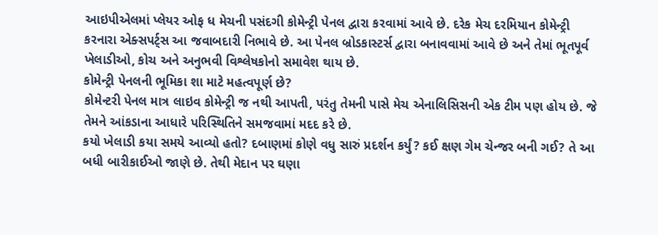આઇપીએલમાં પ્લેયર ઓફ ધ મેચની પસંદગી કોમેન્ટ્રી પેનલ દ્વારા કરવામાં આવે છે. દરેક મેચ દરમિયાન કોમેન્ટ્રી કરનારા એક્સપર્ટ્સ આ જવાબદારી નિભાવે છે. આ પેનલ બ્રોડકાસ્ટર્સ દ્વારા બનાવવામાં આવે છે અને તેમાં ભૂતપૂર્વ ખેલાડીઓ, કોચ અને અનુભવી વિશ્લેષકોનો સમાવેશ થાય છે.
કોમેન્ટ્રી પેનલની ભૂમિકા શા માટે મહત્વપૂર્ણ છે?
કોમેન્ટરી પેનલ માત્ર લાઇવ કોમેન્ટ્રી જ નથી આપતી, પરંતુ તેમની પાસે મેચ એનાલિસિસની એક ટીમ પણ હોય છે. જે તેમને આંકડાના આધારે પરિસ્થિતિને સમજવામાં મદદ કરે છે.
કયો ખેલાડી કયા સમયે આવ્યો હતો? દબાણમાં કોણે વધુ સારું પ્રદર્શન કર્યું? કઈ ક્ષણ ગેમ ચેન્જર બની ગઈ? તે આ બધી બારીકાઈઓ જાણે છે. તેથી મેદાન પર ઘણા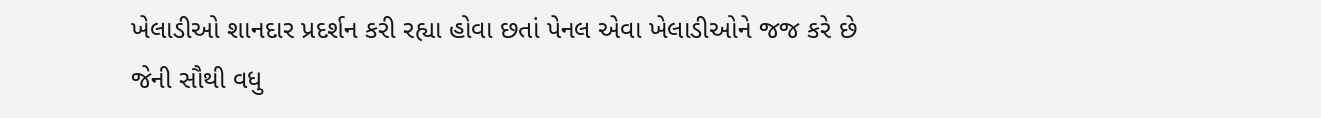ખેલાડીઓ શાનદાર પ્રદર્શન કરી રહ્યા હોવા છતાં પેનલ એવા ખેલાડીઓને જજ કરે છે જેની સૌથી વધુ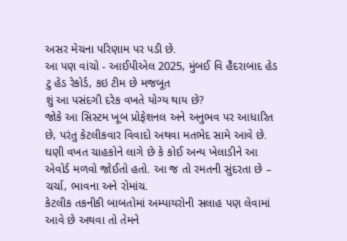અસર મેચના પરિણામ પર પડી છે.
આ પણ વાંચો - આઈપીએલ 2025, મુંબઈ વિ હૈદરાબાદ હેડ ટુ હેડ રેકોર્ડ, કઇ ટીમ છે મજબૂત
શું આ પસંદગી દરેક વખતે યોગ્ય થાય છે?
જોકે આ સિસ્ટમ ખૂબ પ્રોફેશનલ અને અનુભવ પર આધારિત છે, પરંતુ કેટલીકવાર વિવાદો અથવા મતભેદ સામે આવે છે. ઘણી વખત ચાહકોને લાગે છે કે કોઈ અન્ય ખેલાડીને આ એવોર્ડ મળવો જોઈતો હતો. આ જ તો રમતની સુંદરતા છે – ચર્ચા, ભાવના અને રોમાંચ.
કેટલીક તકનીકી બાબતોમાં અમ્પાયરોની સલાહ પણ લેવામાં આવે છે અથવા તો તેમને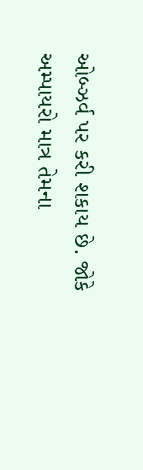ઓબ્ઝર્વ પર કરી શકાય છે. જોકે અમ્પાયરો માત્ર તેમના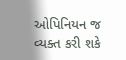ઓપિનિયન જ વ્યક્ત કરી શકે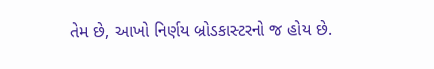તેમ છે, આખો નિર્ણય બ્રોડકાસ્ટરનો જ હોય છે.